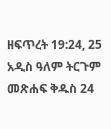ዘፍጥረት 19:24, 25 አዲስ ዓለም ትርጉም መጽሐፍ ቅዱስ 24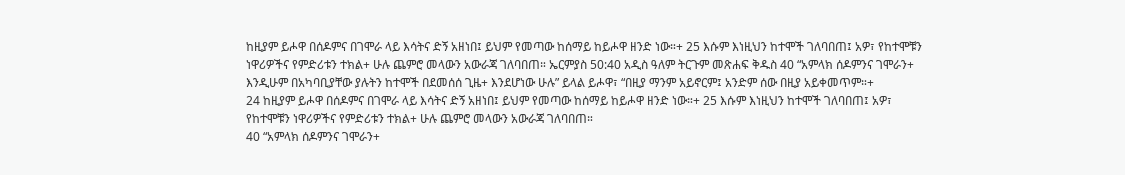ከዚያም ይሖዋ በሰዶምና በገሞራ ላይ እሳትና ድኝ አዘነበ፤ ይህም የመጣው ከሰማይ ከይሖዋ ዘንድ ነው።+ 25 እሱም እነዚህን ከተሞች ገለባበጠ፤ አዎ፣ የከተሞቹን ነዋሪዎችና የምድሪቱን ተክል+ ሁሉ ጨምሮ መላውን አውራጃ ገለባበጠ። ኤርምያስ 50:40 አዲስ ዓለም ትርጉም መጽሐፍ ቅዱስ 40 “አምላክ ሰዶምንና ገሞራን+ እንዲሁም በአካባቢያቸው ያሉትን ከተሞች በደመሰሰ ጊዜ+ እንደሆነው ሁሉ” ይላል ይሖዋ፣ “በዚያ ማንም አይኖርም፤ አንድም ሰው በዚያ አይቀመጥም።+
24 ከዚያም ይሖዋ በሰዶምና በገሞራ ላይ እሳትና ድኝ አዘነበ፤ ይህም የመጣው ከሰማይ ከይሖዋ ዘንድ ነው።+ 25 እሱም እነዚህን ከተሞች ገለባበጠ፤ አዎ፣ የከተሞቹን ነዋሪዎችና የምድሪቱን ተክል+ ሁሉ ጨምሮ መላውን አውራጃ ገለባበጠ።
40 “አምላክ ሰዶምንና ገሞራን+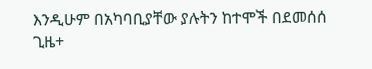እንዲሁም በአካባቢያቸው ያሉትን ከተሞች በደመሰሰ ጊዜ+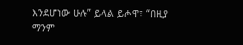እንደሆነው ሁሉ” ይላል ይሖዋ፣ “በዚያ ማንም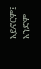አይኖርም፤ አንድም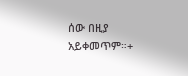ሰው በዚያ አይቀመጥም።+